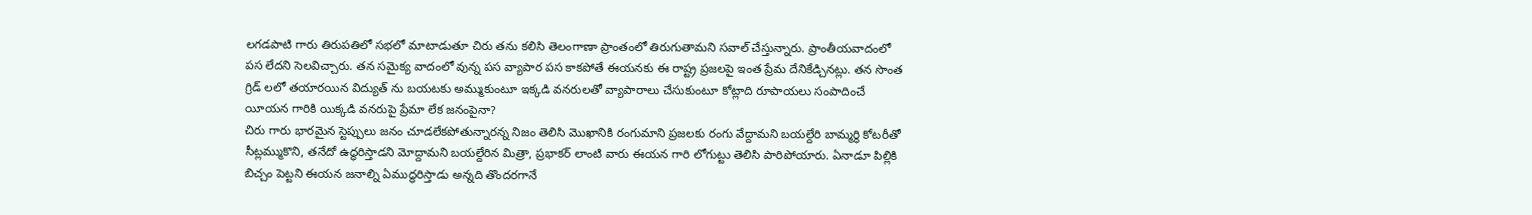లగడపాటి గారు తిరుపతిలో సభలో మాటాడుతూ చిరు తను కలిసి తెలంగాణా ప్రాంతంలో తిరుగుతామని సవాల్ చేస్తున్నారు. ప్రాంతీయవాదంలో పస లేదని సెలవిచ్చారు. తన సమైక్య వాదంలో వున్న పస వ్యాపార పస కాకపోతే ఈయనకు ఈ రాష్ట్ర ప్రజలపై ఇంత ప్రేమ దేనికేడ్చినట్లు. తన సొంత గ్రిడ్ లలో తయారయిన విద్యుత్ ను బయటకు అమ్ముకుంటూ ఇక్కడి వనరులతో వ్యాపారాలు చేసుకుంటూ కోట్లాది రూపాయలు సంపాదించే యీయన గారికి యిక్కడి వనరుపై ప్రేమా లేక జనంపైనా?
చిరు గారు భారమైన స్టెప్పులు జనం చూడలేకపోతున్నారన్న నిజం తెలిసి మొఖానికి రంగుమాని ప్రజలకు రంగు వేద్దామని బయల్దేరి బామ్మర్థి కోటరీతో సీట్లమ్ముకొని, తనేదో ఉద్ధరిస్తాడని మోద్దామని బయల్దేరిన మిత్రా, ప్రభాకర్ లాంటి వారు ఈయన గారి లోగుట్టు తెలిసి పారిపోయారు. ఏనాడూ పిల్లికి బిచ్చం పెట్టని ఈయన జనాల్ని ఏముద్ధరిస్తాడు అన్నది తొందరగానే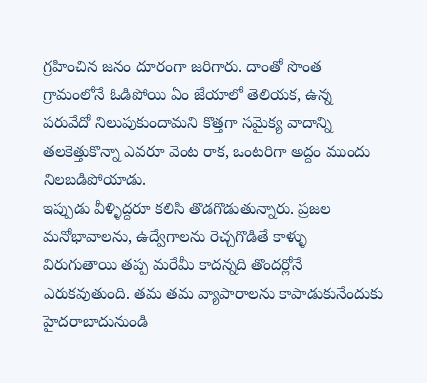గ్రహించిన జనం దూరంగా జరిగారు. దాంతో సొంత గ్రామంలోనే ఓడిపోయి ఏం జేయాలో తెలియక, ఉన్న పరువేదో నిలుపుకుందామని కొత్తగా సమైక్య వాదాన్ని తలకెత్తుకొన్నా ఎవరూ వెంట రాక, ఒంటరిగా అద్దం ముందు నిలబడిపోయాడు.
ఇప్పుడు వీళ్ళిద్దరూ కలిసి తొడగొడుతున్నారు. ప్రజల మనోభావాలను, ఉద్వేగాలను రెచ్చగొడితే కాళ్ళు విరుగుతాయి తప్ప మరేమీ కాదన్నది తొందర్లోనే ఎరుకవుతుంది. తమ తమ వ్యాపారాలను కాపాడుకునేందుకు హైదరాబాదునుండి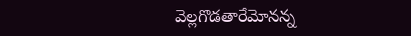వెల్లగొడతారేమోనన్న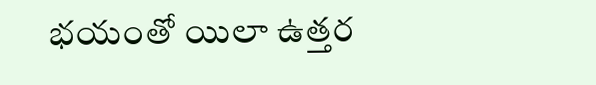భయంతో యిలా ఉత్తర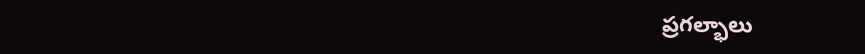ప్రగల్భాలు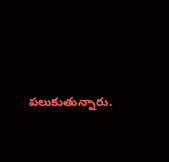పలుకుతున్నారు.